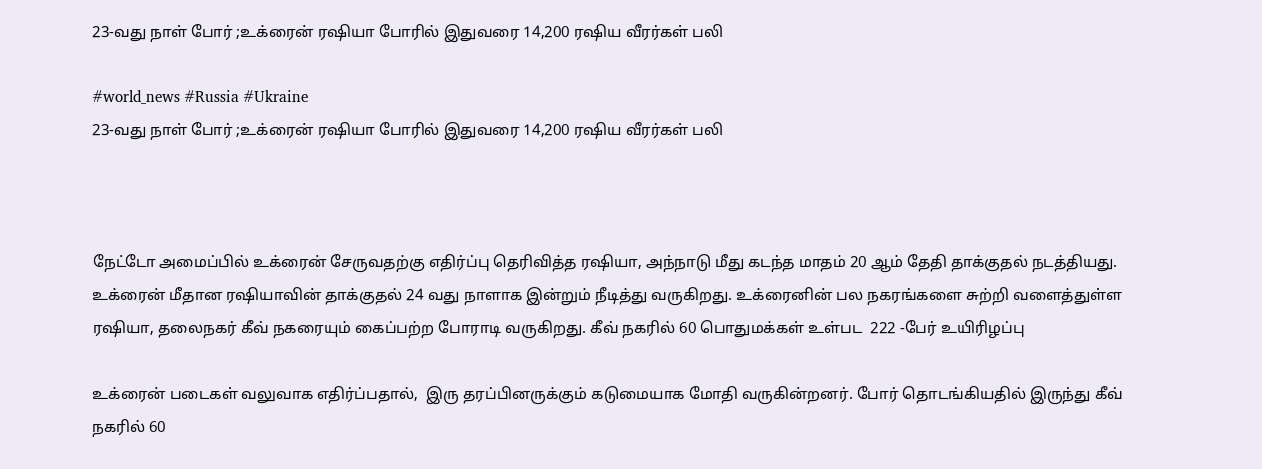23-வது நாள் போர் ;உக்ரைன் ரஷியா போரில் இதுவரை 14,200 ரஷிய வீரர்கள் பலி

#world_news #Russia #Ukraine
23-வது நாள் போர் ;உக்ரைன் ரஷியா போரில் இதுவரை 14,200 ரஷிய வீரர்கள் பலி



நேட்டோ அமைப்பில் உக்ரைன் சேருவதற்கு எதிர்ப்பு தெரிவித்த ரஷியா, அந்நாடு மீது கடந்த மாதம் 20 ஆம் தேதி தாக்குதல் நடத்தியது. உக்ரைன் மீதான ரஷியாவின் தாக்குதல் 24 வது நாளாக இன்றும் நீடித்து வருகிறது. உக்ரைனின் பல நகரங்களை சுற்றி வளைத்துள்ள ரஷியா, தலைநகர் கீவ் நகரையும் கைப்பற்ற போராடி வருகிறது. கீவ் நகரில் 60 பொதுமக்கள் உள்பட  222 -பேர் உயிரிழப்பு

உக்ரைன் படைகள் வலுவாக எதிர்ப்பதால்,  இரு தரப்பினருக்கும் கடுமையாக மோதி வருகின்றனர். போர் தொடங்கியதில் இருந்து கீவ் நகரில் 60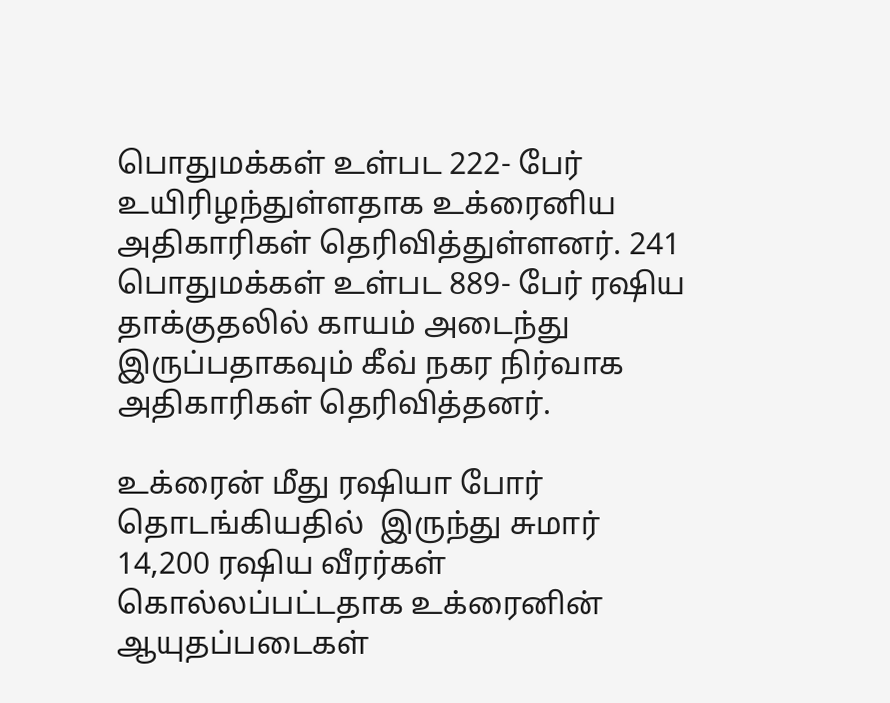பொதுமக்கள் உள்பட 222- பேர் உயிரிழந்துள்ளதாக உக்ரைனிய அதிகாரிகள் தெரிவித்துள்ளனர். 241 பொதுமக்கள் உள்பட 889- பேர் ரஷிய தாக்குதலில் காயம் அடைந்து இருப்பதாகவும் கீவ் நகர நிர்வாக அதிகாரிகள் தெரிவித்தனர்.

உக்ரைன் மீது ரஷியா போர் தொடங்கியதில்  இருந்து சுமார் 14,200 ரஷிய வீரர்கள் கொல்லப்பட்டதாக உக்ரைனின் ஆயுதப்படைகள்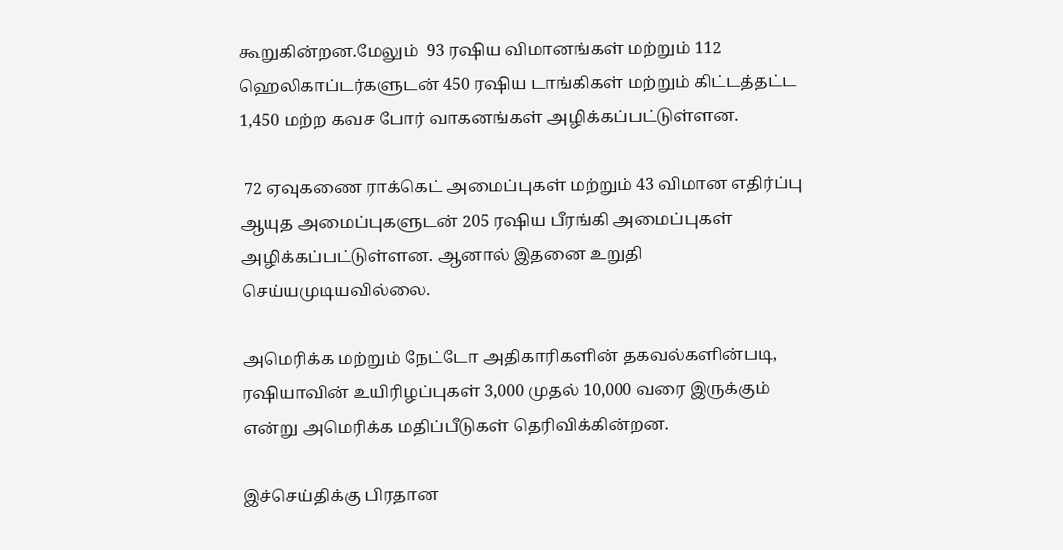கூறுகின்றன.மேலும்  93 ரஷிய விமானங்கள் மற்றும் 112 ஹெலிகாப்டர்களுடன் 450 ரஷிய டாங்கிகள் மற்றும் கிட்டத்தட்ட 1,450 மற்ற கவச போர் வாகனங்கள் அழிக்கப்பட்டுள்ளன.

 72 ஏவுகணை ராக்கெட் அமைப்புகள் மற்றும் 43 விமான எதிர்ப்பு ஆயுத அமைப்புகளுடன் 205 ரஷிய பீரங்கி அமைப்புகள் அழிக்கப்பட்டுள்ளன. ஆனால் இதனை உறுதி செய்யமுடியவில்லை.

அமெரிக்க மற்றும் நேட்டோ அதிகாரிகளின் தகவல்களின்படி, ரஷியாவின் உயிரிழப்புகள் 3,000 முதல் 10,000 வரை இருக்கும் என்று அமெரிக்க மதிப்பீடுகள் தெரிவிக்கின்றன.

இச்செய்திக்கு பிரதான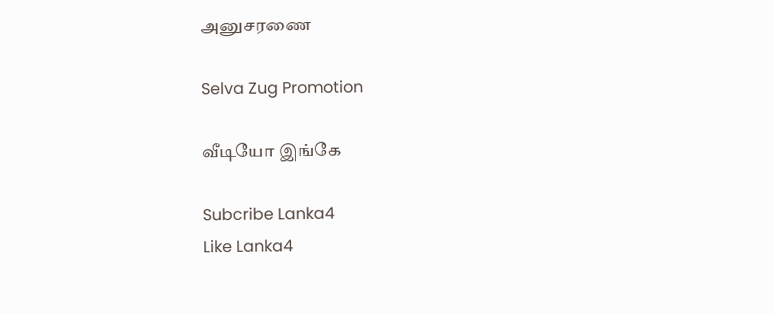அனுசரணை

Selva Zug Promotion

வீடியோ இங்கே

Subcribe Lanka4
Like Lanka4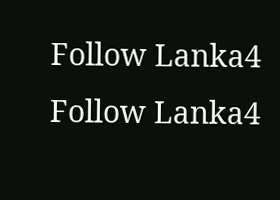Follow Lanka4
Follow Lanka4